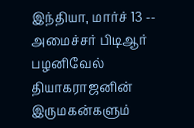இந்தியா, மார்ச் 13 -- அமைச்சர் பிடிஆர் பழனிவேல் தியாகராஜனின் இருமகன்களும்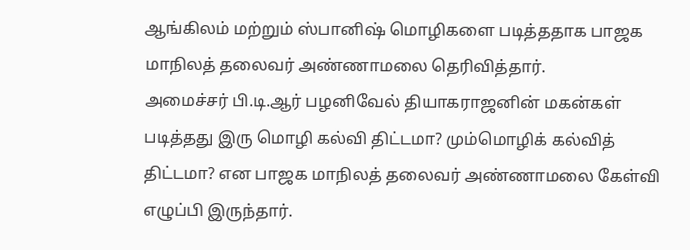ஆங்கிலம் மற்றும் ஸ்பானிஷ் மொழிகளை படித்ததாக பாஜக மாநிலத் தலைவர் அண்ணாமலை தெரிவித்தார்.
அமைச்சர் பி.டி.ஆர் பழனிவேல் தியாகராஜனின் மகன்கள் படித்தது இரு மொழி கல்வி திட்டமா? மும்மொழிக் கல்வித் திட்டமா? என பாஜக மாநிலத் தலைவர் அண்ணாமலை கேள்வி எழுப்பி இருந்தார்.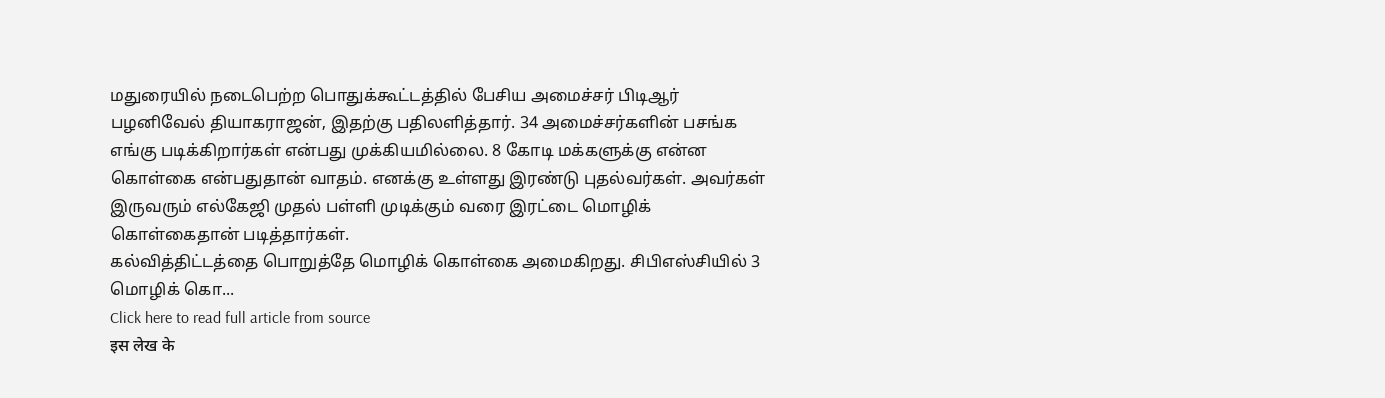மதுரையில் நடைபெற்ற பொதுக்கூட்டத்தில் பேசிய அமைச்சர் பிடிஆர் பழனிவேல் தியாகராஜன், இதற்கு பதிலளித்தார். 34 அமைச்சர்களின் பசங்க எங்கு படிக்கிறார்கள் என்பது முக்கியமில்லை. 8 கோடி மக்களுக்கு என்ன கொள்கை என்பதுதான் வாதம். எனக்கு உள்ளது இரண்டு புதல்வர்கள். அவர்கள் இருவரும் எல்கேஜி முதல் பள்ளி முடிக்கும் வரை இரட்டை மொழிக் கொள்கைதான் படித்தார்கள்.
கல்வித்திட்டத்தை பொறுத்தே மொழிக் கொள்கை அமைகிறது. சிபிஎஸ்சியில் 3 மொழிக் கொ...
Click here to read full article from source
इस लेख के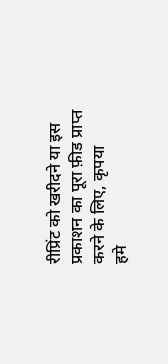रीप्रिंट को खरीदने या इस प्रकाशन का पूरा फ़ीड प्राप्त करने के लिए, कृपया
हमे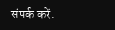संपर्क करें.